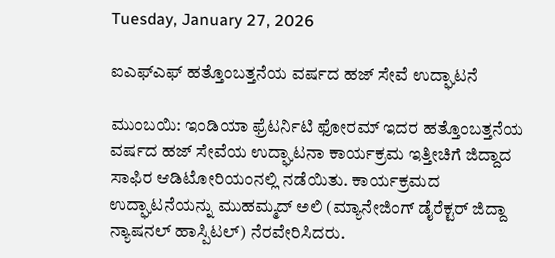Tuesday, January 27, 2026

ಐಎಫ್ಎಫ್ ಹತ್ತೊಂಬತ್ತನೆಯ ವರ್ಷದ ಹಜ್ ಸೇವೆ ಉದ್ಘಾಟನೆ

ಮುಂಬಯಿ: ಇಂಡಿಯಾ ಫ್ರೆಟರ್ನಿಟಿ ಫೋರಮ್ ಇದರ ಹತ್ತೊಂಬತ್ತನೆಯ ವರ್ಷದ ಹಜ್ ಸೇವೆಯ ಉದ್ಘಾಟನಾ ಕಾರ್ಯಕ್ರಮ ಇತ್ತೀಚಿಗೆ ಜಿದ್ದಾದ ಸಾಫಿರ ಆಡಿಟೋರಿಯಂನಲ್ಲಿ ನಡೆಯಿತು. ಕಾರ್ಯಕ್ರಮದ ಉದ್ಘಾಟನೆಯನ್ನು ಮುಹಮ್ಮದ್ ಅಲಿ (ಮ್ಯಾನೇಜಿಂಗ್ ಡೈರೆಕ್ಟರ್ ಜಿದ್ದಾ ನ್ಯಾಷನಲ್ ಹಾಸ್ಪಿಟಲ್) ನೆರವೇರಿಸಿದರು.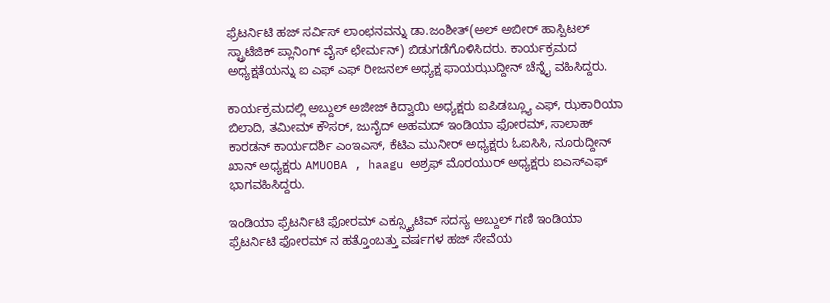ಫ್ರೆಟರ್ನಿಟಿ ಹಜ್ ಸರ್ವಿಸ್ ಲಾಂಛನವನ್ನು ಡಾ.ಜಂಶೀತ್(ಅಲ್ ಅಬೀರ್ ಹಾಸ್ಪಿಟಲ್ ಸ್ಟ್ರಾಟೆಜಿಕ್ ಪ್ಲಾನಿಂಗ್ ವೈಸ್ ಛೇರ್ಮನ್) ಬಿಡುಗಡೆಗೊಳಿಸಿದರು. ಕಾರ್ಯಕ್ರಮದ ಅಧ್ಯಕ್ಷತೆಯನ್ನು ಐ ಎಫ್ ಎಫ್ ರೀಜನಲ್ ಅಧ್ಯಕ್ಷ ಫಾಯಝುದ್ದೀನ್ ಚೆನ್ನೈ ವಹಿಸಿದ್ದರು.

ಕಾರ್ಯಕ್ರಮದಲ್ಲಿ ಅಬ್ದುಲ್ ಅಜೀಜ್ ಕಿದ್ವಾಯಿ ಅಧ್ಯಕ್ಷರು ಐಪಿಡಬ್ಲ್ಯೂ ಎಫ್, ಝಕಾರಿಯಾ ಬಿಲಾದಿ, ತಮೀಮ್ ಕೌಸರ್, ಜುನೈದ್ ಅಹಮದ್ ಇಂಡಿಯಾ ಫೋರಮ್, ಸಾಲಾಹ್ ಕಾರಡನ್ ಕಾರ್ಯದರ್ಶಿ ಎಂಇಎಸ್, ಕೆಟಿಎ ಮುನೀರ್ ಅಧ್ಯಕ್ಷರು ಓಐಸಿಸಿ, ನೂರುದ್ದೀನ್ ಖಾನ್ ಅಧ್ಯಕ್ಷರು AMUOBA , haagu ಅಶ್ರಫ್ ಮೊರಯುರ್ ಅಧ್ಯಕ್ಷರು ಐಎಸ್ಎಫ್ ಭಾಗವಹಿಸಿದ್ದರು.

ಇಂಡಿಯಾ ಫ್ರೆಟರ್ನಿಟಿ ಫೋರಮ್ ಎಕ್ಸ್ಕ್ಯೂಟಿವ್ ಸದಸ್ಯ ಅಬ್ದುಲ್ ಗಣಿ ಇಂಡಿಯಾ ಫ್ರೆಟರ್ನಿಟಿ ಫೋರಮ್ ನ ಹತ್ತೊಂಬತ್ತು ವರ್ಷಗಳ ಹಜ್ ಸೇವೆಯ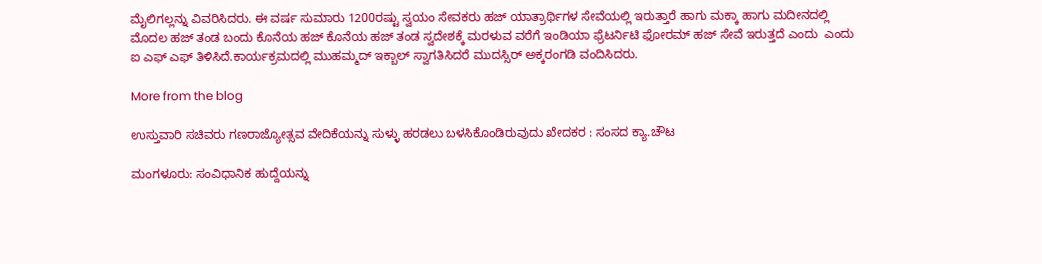ಮೈಲಿಗಲ್ಲನ್ನು ವಿವರಿಸಿದರು. ಈ ವರ್ಷ ಸುಮಾರು 1200ರಷ್ಟು ಸ್ವಯಂ ಸೇವಕರು ಹಜ್ ಯಾತ್ರಾರ್ಥಿಗಳ ಸೇವೆಯಲ್ಲಿ ಇರುತ್ತಾರೆ ಹಾಗು ಮಕ್ಕಾ ಹಾಗು ಮದೀನದಲ್ಲಿ ಮೊದಲ ಹಜ್ ತಂಡ ಬಂದು ಕೊನೆಯ ಹಜ್ ಕೊನೆಯ ಹಜ್ ತಂಡ ಸ್ವದೇಶಕ್ಕೆ ಮರಳುವ ವರೆಗೆ ಇಂಡಿಯಾ ಫ್ರೆಟರ್ನಿಟಿ ಫೋರಮ್ ಹಜ್ ಸೇವೆ ಇರುತ್ತದೆ ಎಂದು  ಎಂದು ಐ ಎಫ್ ಎಫ್ ತಿಳಿಸಿದೆ.ಕಾರ್ಯಕ್ರಮದಲ್ಲಿ ಮುಹಮ್ಮದ್ ಇಕ್ಬಾಲ್ ಸ್ವಾಗತಿಸಿದರೆ ಮುದಸ್ಸಿರ್ ಅಕ್ಕರಂಗಡಿ ವಂದಿಸಿದರು.

More from the blog

ಉಸ್ತುವಾರಿ ಸಚಿವರು ಗಣರಾಜ್ಯೋತ್ಸವ ವೇದಿಕೆಯನ್ನು ಸುಳ್ಳು ಹರಡಲು ಬಳಸಿಕೊಂಡಿರುವುದು ಖೇದಕರ : ಸಂಸದ ಕ್ಯಾ.ಚೌಟ

ಮಂಗಳೂರು: ಸಂವಿಧಾನಿಕ ಹುದ್ದೆಯನ್ನು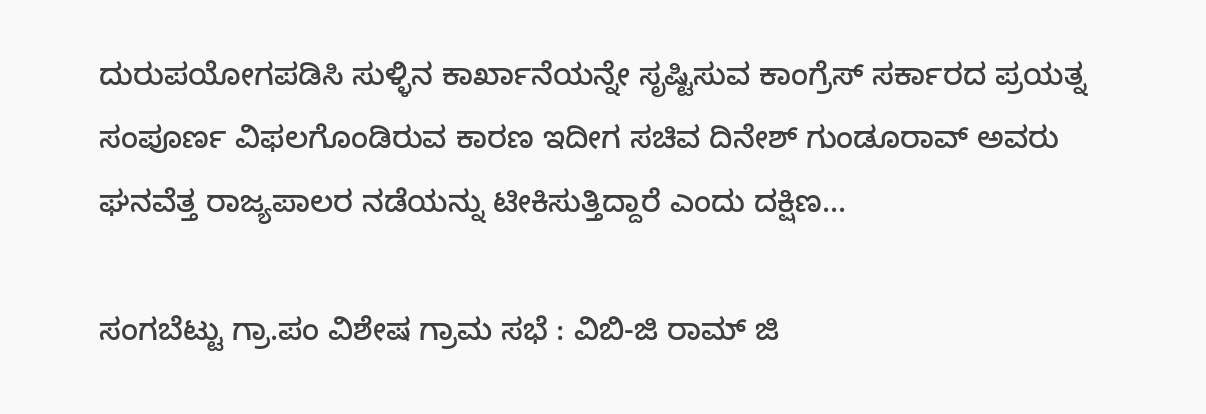ದುರುಪಯೋಗಪಡಿಸಿ ಸುಳ್ಳಿನ ಕಾರ್ಖಾನೆಯನ್ನೇ ಸೃಷ್ಟಿಸುವ ಕಾಂಗ್ರೆಸ್‌ ಸರ್ಕಾರದ ಪ್ರಯತ್ನ ಸಂಪೂರ್ಣ ವಿಫಲಗೊಂಡಿರುವ ಕಾರಣ ಇದೀಗ ಸಚಿವ ದಿನೇಶ್‌ ಗುಂಡೂರಾವ್‌ ಅವರು ಘನವೆತ್ತ ರಾಜ್ಯಪಾಲರ ನಡೆಯನ್ನು ಟೀಕಿಸುತ್ತಿದ್ದಾರೆ ಎಂದು ದಕ್ಷಿಣ...

ಸಂಗಬೆಟ್ಟು ಗ್ರಾ.ಪಂ ವಿಶೇಷ ಗ್ರಾಮ ಸಭೆ : ವಿಬಿ-ಜಿ ರಾಮ್ ಜಿ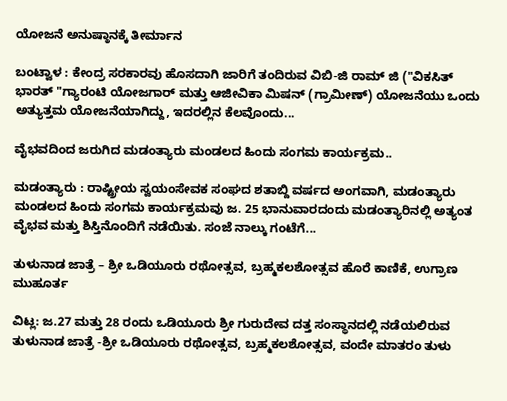ಯೋಜನೆ ಅನುಷ್ಠಾನಕ್ಕೆ ತೀರ್ಮಾನ

ಬಂಟ್ವಾಳ : ಕೇಂದ್ರ ಸರಕಾರವು ಹೊಸದಾಗಿ ಜಾರಿಗೆ ತಂದಿರುವ ವಿಬಿ-ಜಿ ರಾಮ್ ಜಿ ("ವಿಕಸಿತ್ ಭಾರತ್ "ಗ್ಯಾರಂಟಿ ಯೋಜಗಾರ್ ಮತ್ತು ಆಜೀವಿಕಾ ಮಿಷನ್ (ಗ್ರಾಮೀಣ್) ಯೋಜನೆಯು ಒಂದು ಅತ್ಯುತ್ತಮ ಯೋಜನೆಯಾಗಿದ್ದು, ಇದರಲ್ಲಿನ ಕೆಲವೊಂದು...

ವೈಭವದಿಂದ ಜರುಗಿದ ಮಡಂತ್ಯಾರು ಮಂಡಲದ ಹಿಂದು ಸಂಗಮ ಕಾರ್ಯಕ್ರಮ..

ಮಡಂತ್ಯಾರು : ರಾಷ್ಟ್ರೀಯ ಸ್ವಯಂಸೇವಕ ಸಂಘದ ಶತಾಬ್ದಿ ವರ್ಷದ ಅಂಗವಾಗಿ, ಮಡಂತ್ಯಾರು ಮಂಡಲದ ಹಿಂದು ಸಂಗಮ ಕಾರ್ಯಕ್ರಮವು ಜ. 25 ಭಾನುವಾರದಂದು ಮಡಂತ್ಯಾರಿನಲ್ಲಿ ಅತ್ಯಂತ ವೈಭವ ಮತ್ತು ಶಿಸ್ತಿನೊಂದಿಗೆ ನಡೆಯಿತು. ಸಂಜೆ ನಾಲ್ಕು ಗಂಟೆಗೆ...

ತುಳುನಾಡ ಜಾತ್ರೆ – ಶ್ರೀ ಒಡಿಯೂರು ರಥೋತ್ಸವ, ಬ್ರಹ್ಮಕಲಶೋತ್ಸವ ಹೊರೆ ಕಾಣಿಕೆ, ಉಗ್ರಾಣ ಮುಹೂರ್ತ

ವಿಟ್ಲ: ಜ.27 ಮತ್ತು 28 ರಂದು ಒಡಿಯೂರು ಶ್ರೀ ಗುರುದೇವ ದತ್ತ ಸಂಸ್ಥಾನದಲ್ಲಿ ನಡೆಯಲಿರುವ ತುಳುನಾಡ ಜಾತ್ರೆ -ಶ್ರೀ ಒಡಿಯೂರು ರಥೋತ್ಸವ, ಬ್ರಹ್ಮಕಲಶೋತ್ಸವ, ವಂದೇ ಮಾತರಂ ತುಳು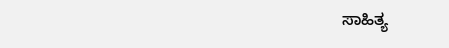ಸಾಹಿತ್ಯ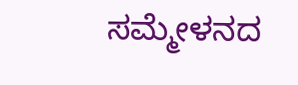ಸಮ್ಮೇಳನದ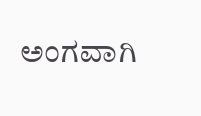ಅಂಗವಾಗಿ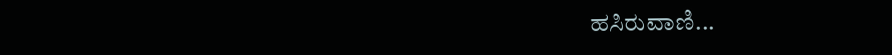ಹಸಿರುವಾಣಿ...